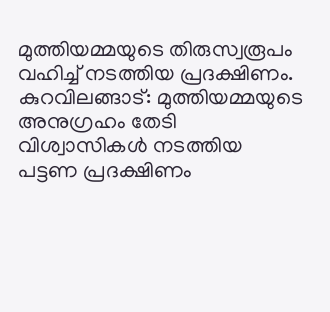മുത്തിയമ്മയുടെ തിരുസ്വരൂപം വഹിച്ച് നടത്തിയ പ്രദക്ഷിണം.
കുറവിലങ്ങാട്: മുത്തിയമ്മയുടെ അനുഗ്രഹം തേടി വിശ്വാസികൾ നടത്തിയ പട്ടണ പ്രദക്ഷിണം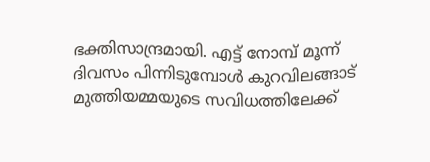ഭക്തിസാന്ദ്രമായി. എട്ട് നോമ്പ് മൂന്ന് ദിവസം പിന്നിടുമ്പോൾ കുറവിലങ്ങാട് മുത്തിയമ്മയുടെ സവിധത്തിലേക്ക്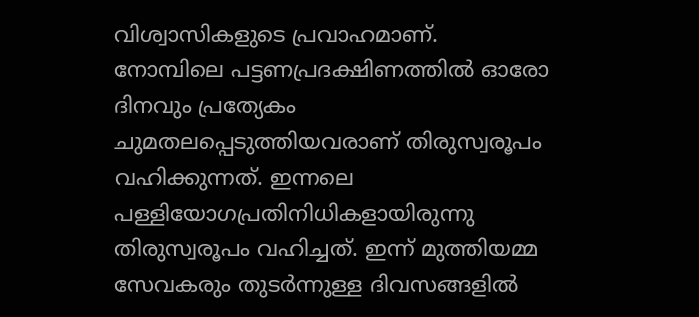വിശ്വാസികളുടെ പ്രവാഹമാണ്.
നോമ്പിലെ പട്ടണപ്രദക്ഷിണത്തിൽ ഓരോ ദിനവും പ്രത്യേകം ചുമതലപ്പെടുത്തിയവരാണ് തിരുസ്വരൂപം വഹിക്കുന്നത്. ഇന്നലെ പള്ളിയോഗപ്രതിനിധികളായിരുന്നു തിരുസ്വരൂപം വഹിച്ചത്. ഇന്ന് മുത്തിയമ്മ സേവകരും തുടർന്നുള്ള ദിവസങ്ങളിൽ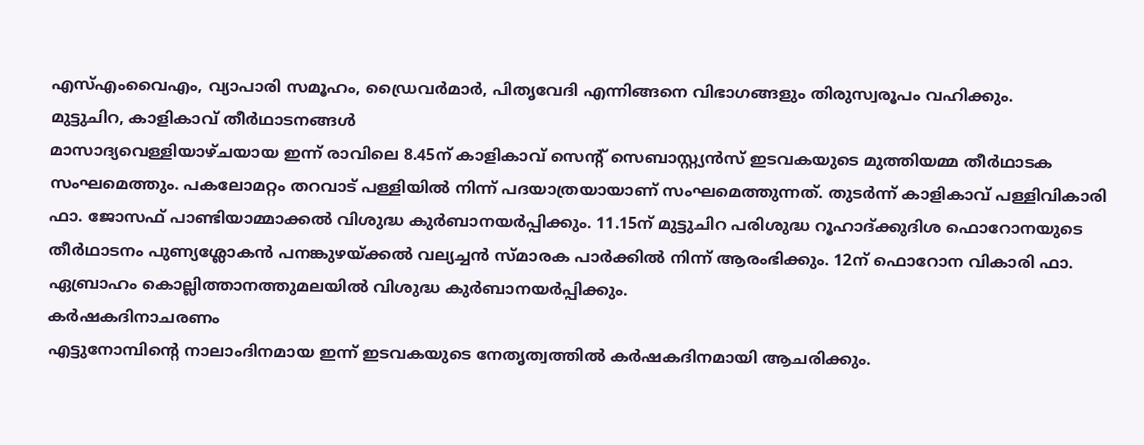എസ്എംവൈഎം, വ്യാപാരി സമൂഹം, ഡ്രൈവർമാർ, പിതൃവേദി എന്നിങ്ങനെ വിഭാഗങ്ങളും തിരുസ്വരൂപം വഹിക്കും.
മുട്ടുചിറ, കാളികാവ് തീർഥാടനങ്ങൾ
മാസാദ്യവെള്ളിയാഴ്ചയായ ഇന്ന് രാവിലെ 8.45ന് കാളികാവ് സെന്റ് സെബാസ്റ്റ്യൻസ് ഇടവകയുടെ മുത്തിയമ്മ തീർഥാടക സംഘമെത്തും. പകലോമറ്റം തറവാട് പള്ളിയിൽ നിന്ന് പദയാത്രയായാണ് സംഘമെത്തുന്നത്. തുടർന്ന് കാളികാവ് പള്ളിവികാരി ഫാ. ജോസഫ് പാണ്ടിയാമ്മാക്കൽ വിശുദ്ധ കുർബാനയർപ്പിക്കും. 11.15ന് മുട്ടുചിറ പരിശുദ്ധ റൂഹാദ്ക്കുദിശ ഫൊറോനയുടെ തീർഥാടനം പുണ്യശ്ലോകൻ പനങ്കുഴയ്ക്കൽ വല്യച്ചൻ സ്മാരക പാർക്കിൽ നിന്ന് ആരംഭിക്കും. 12ന് ഫൊറോന വികാരി ഫാ. ഏബ്രാഹം കൊല്ലിത്താനത്തുമലയിൽ വിശുദ്ധ കുർബാനയർപ്പിക്കും.
കർഷകദിനാചരണം
എട്ടുനോമ്പിന്റെ നാലാംദിനമായ ഇന്ന് ഇടവകയുടെ നേതൃത്വത്തിൽ കർഷകദിനമായി ആചരിക്കും.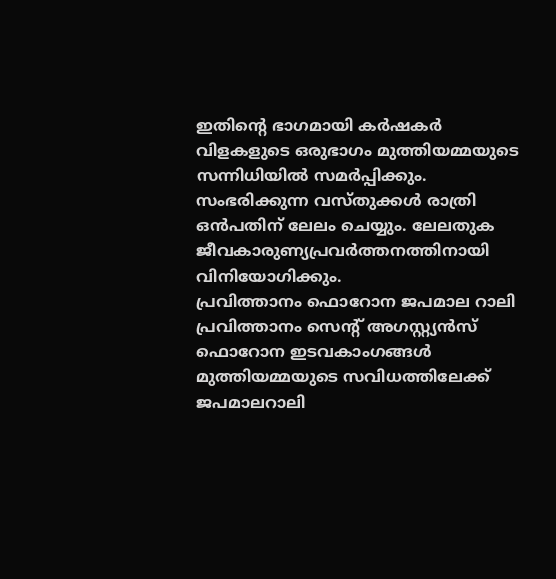ഇതിന്റെ ഭാഗമായി കർഷകർ വിളകളുടെ ഒരുഭാഗം മുത്തിയമ്മയുടെ സന്നിധിയിൽ സമർപ്പിക്കും. സംഭരിക്കുന്ന വസ്തുക്കൾ രാത്രി ഒൻപതിന് ലേലം ചെയ്യും. ലേലതുക ജീവകാരുണ്യപ്രവർത്തനത്തിനായി വിനിയോഗിക്കും.
പ്രവിത്താനം ഫൊറോന ജപമാല റാലി
പ്രവിത്താനം സെന്റ് അഗസ്റ്റ്യൻസ് ഫൊറോന ഇടവകാംഗങ്ങൾ മുത്തിയമ്മയുടെ സവിധത്തിലേക്ക് ജപമാലറാലി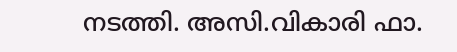നടത്തി. അസി.വികാരി ഫാ.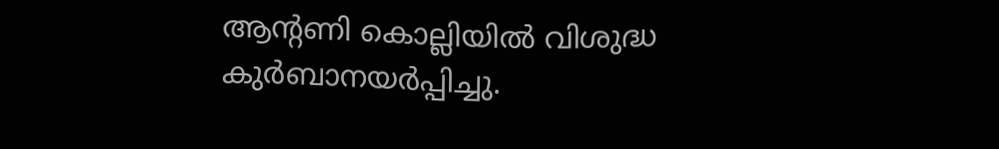ആന്റണി കൊല്ലിയിൽ വിശുദ്ധ കുർബാനയർപ്പിച്ചു.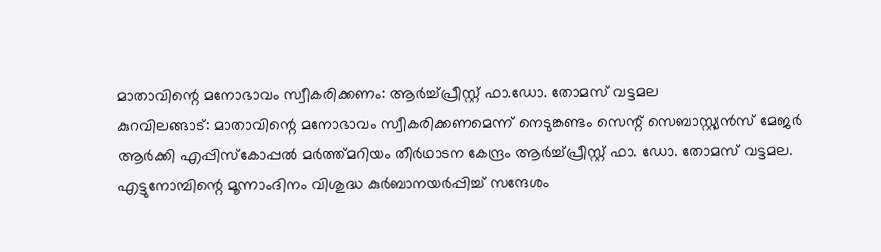മാതാവിന്റെ മനോഭാവം സ്വീകരിക്കണം: ആർച്ച്പ്രീസ്റ്റ് ഫാ.ഡോ. തോമസ് വട്ടമല
കുറവിലങ്ങാട്: മാതാവിന്റെ മനോഭാവം സ്വീകരിക്കണമെന്ന് നെടുങ്കണ്ടം സെന്റ് സെബാസ്റ്റ്യൻസ് മേജർ ആർക്കി എപ്പിസ്കോപ്പൽ മർത്ത്മറിയം തീർഥാടന കേന്ദ്രം ആർച്ച്പ്രീസ്റ്റ് ഫാ. ഡോ. തോമസ് വട്ടമല. എട്ടുനോമ്പിന്റെ മൂന്നാംദിനം വിശുദ്ധ കുർബാനയർപ്പിച്ച് സന്ദേശം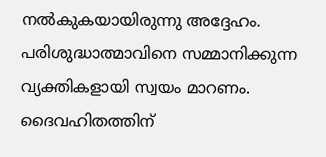നൽകുകയായിരുന്നു അദ്ദേഹം.
പരിശുദ്ധാത്മാവിനെ സമ്മാനിക്കുന്ന വ്യക്തികളായി സ്വയം മാറണം. ദൈവഹിതത്തിന്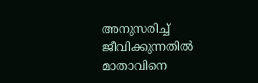അനുസരിച്ച് ജീവിക്കുന്നതിൽ മാതാവിനെ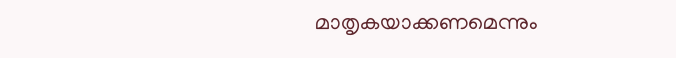മാതൃകയാക്കണമെന്നും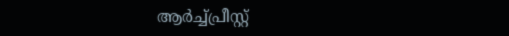ആർച്ച്പ്രീസ്റ്റ്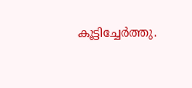കൂട്ടിച്ചേർത്തു.